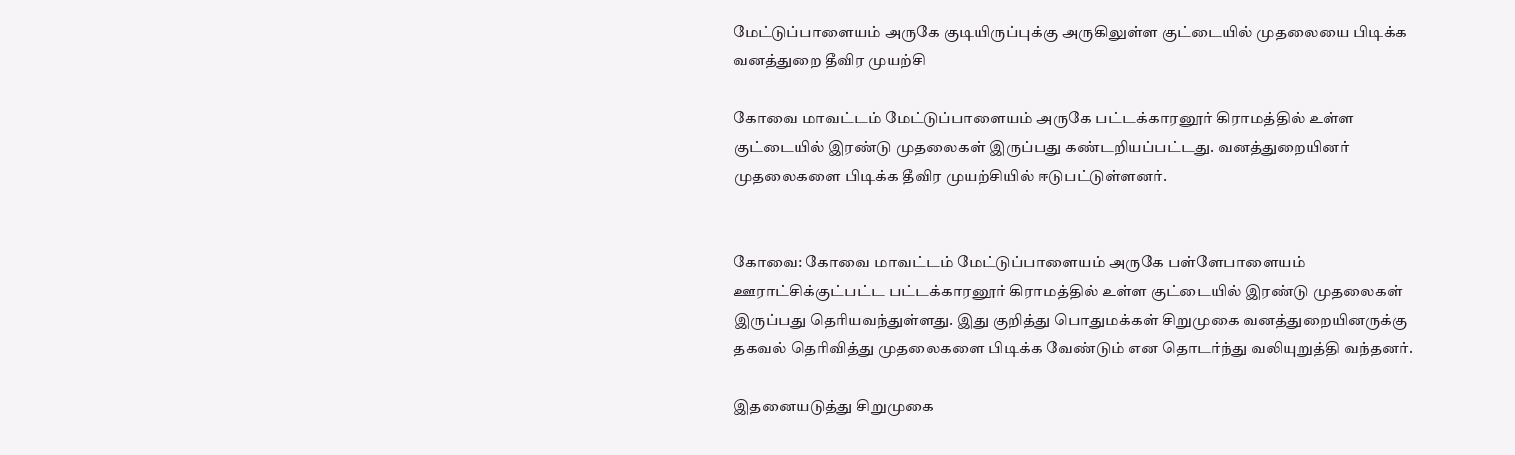மேட்டுப்பாளையம் அருகே குடியிருப்புக்கு அருகிலுள்ள குட்டையில் முதலையை பிடிக்க வனத்துறை தீவிர முயற்சி

கோவை மாவட்டம் மேட்டுப்பாளையம் அருகே பட்டக்காரனூர் கிராமத்தில் உள்ள குட்டையில் இரண்டு முதலைகள் இருப்பது கண்டறியப்பட்டது. வனத்துறையினர் முதலைகளை பிடிக்க தீவிர முயற்சியில் ஈடுபட்டுள்ளனர்.


கோவை: கோவை மாவட்டம் மேட்டுப்பாளையம் அருகே பள்ளேபாளையம் ஊராட்சிக்குட்பட்ட பட்டக்காரனூர் கிராமத்தில் உள்ள குட்டையில் இரண்டு முதலைகள் இருப்பது தெரியவந்துள்ளது. இது குறித்து பொதுமக்கள் சிறுமுகை வனத்துறையினருக்கு தகவல் தெரிவித்து முதலைகளை பிடிக்க வேண்டும் என தொடர்ந்து வலியுறுத்தி வந்தனர்.

இதனையடுத்து சிறுமுகை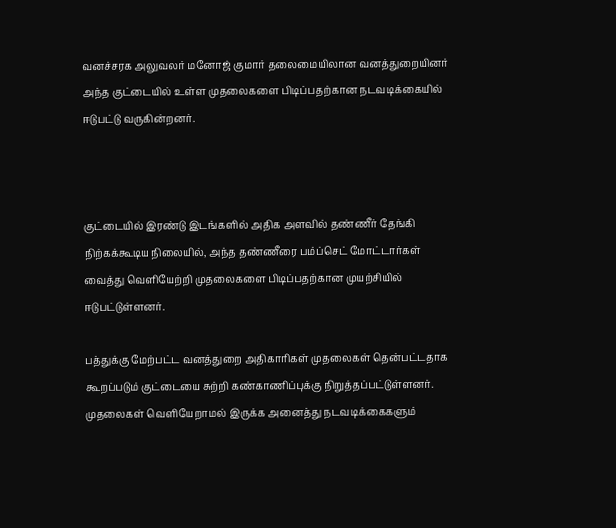வனச்சரக அலுவலர் மனோஜ் குமார் தலைமையிலான வனத்துறையினர் அந்த குட்டையில் உள்ள முதலைகளை பிடிப்பதற்கான நடவடிக்கையில் ஈடுபட்டு வருகின்றனர்.



குட்டையில் இரண்டு இடங்களில் அதிக அளவில் தண்ணீர் தேங்கி நிற்கக்கூடிய நிலையில், அந்த தண்ணீரை பம்ப்செட் மோட்டார்கள் வைத்து வெளியேற்றி முதலைகளை பிடிப்பதற்கான முயற்சியில் ஈடுபட்டுள்ளனர்.

பத்துக்கு மேற்பட்ட வனத்துறை அதிகாரிகள் முதலைகள் தென்பட்டதாக கூறப்படும் குட்டையை சுற்றி கண்காணிப்புக்கு நிறுத்தப்பட்டுள்ளனர். முதலைகள் வெளியேறாமல் இருக்க அனைத்து நடவடிக்கைகளும்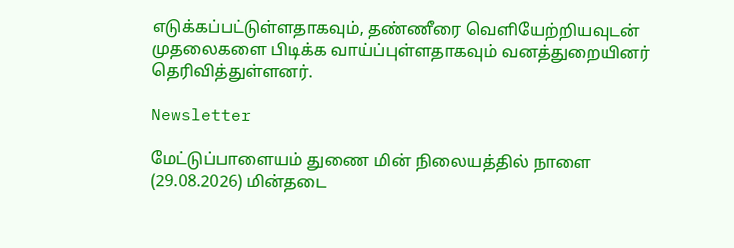எடுக்கப்பட்டுள்ளதாகவும், தண்ணீரை வெளியேற்றியவுடன் முதலைகளை பிடிக்க வாய்ப்புள்ளதாகவும் வனத்துறையினர் தெரிவித்துள்ளனர்.

Newsletter

மேட்டுப்பாளையம் துணை மின் நிலையத்தில் நாளை (29.08.2026) மின்தடை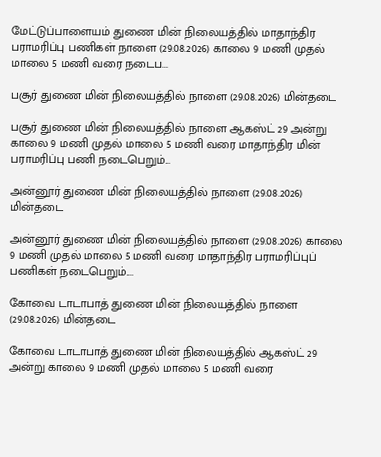மேட்டுப்பாளையம் துணை மின் நிலையத்தில் மாதாந்திர பராமரிப்பு பணிகள் நாளை (29.08.2026) காலை 9 மணி முதல் மாலை 5 மணி வரை நடைப...

பசூர் துணை மின் நிலையத்தில் நாளை (29.08.2026) மின்தடை

பசூர் துணை மின் நிலையத்தில் நாளை ஆகஸ்ட் 29 அன்று காலை 9 மணி முதல் மாலை 5 மணி வரை மாதாந்திர மின் பராமரிப்பு பணி நடைபெறும்...

அன்னூர் துணை மின் நிலையத்தில் நாளை (29.08.2026) மின்தடை

அன்னூர் துணை மின் நிலையத்தில் நாளை (29.08.2026) காலை 9 மணி முதல் மாலை 5 மணி வரை மாதாந்திர பராமரிப்புப் பணிகள் நடைபெறும்....

கோவை டாடாபாத் துணை மின் நிலையத்தில் நாளை (29.08.2026) மின்தடை

கோவை டாடாபாத் துணை மின் நிலையத்தில் ஆகஸ்ட் 29 அன்று காலை 9 மணி முதல் மாலை 5 மணி வரை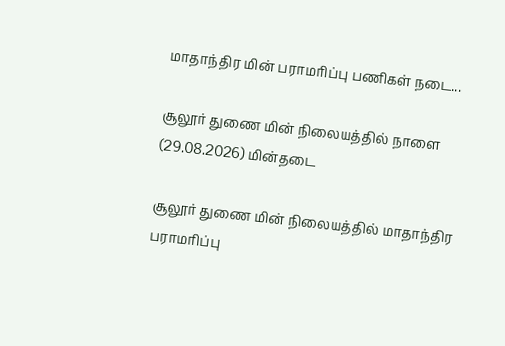மாதாந்திர மின் பராமரிப்பு பணிகள் நடை...

சூலூர் துணை மின் நிலையத்தில் நாளை (29.08.2026) மின்தடை

சூலூர் துணை மின் நிலையத்தில் மாதாந்திர பராமரிப்பு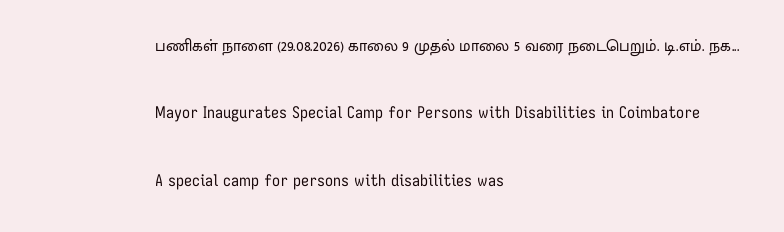பணிகள் நாளை (29.08.2026) காலை 9 முதல் மாலை 5 வரை நடைபெறும். டி.எம். நக...

Mayor Inaugurates Special Camp for Persons with Disabilities in Coimbatore

A special camp for persons with disabilities was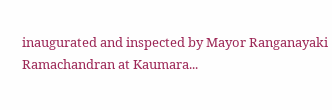inaugurated and inspected by Mayor Ranganayaki Ramachandran at Kaumara...